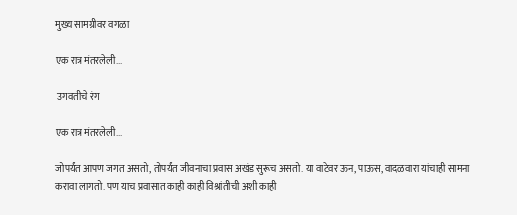मुख्य सामग्रीवर वगळा

एक रात्र मंतरलेली...

 उगवतीचे रंग

एक रात्र मंतरलेली...

जोपर्यंत आपण जगत असतो, तोपर्यंत जीवनाचा प्रवास अखंड सुरूच असतो. या वाटेवर ऊन, पाऊस, वादळवारा यांचाही सामना करावा लागतो. पण याच प्रवासात काही काही विश्रांतीची अशी काही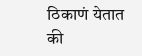ठिकाणं येतात की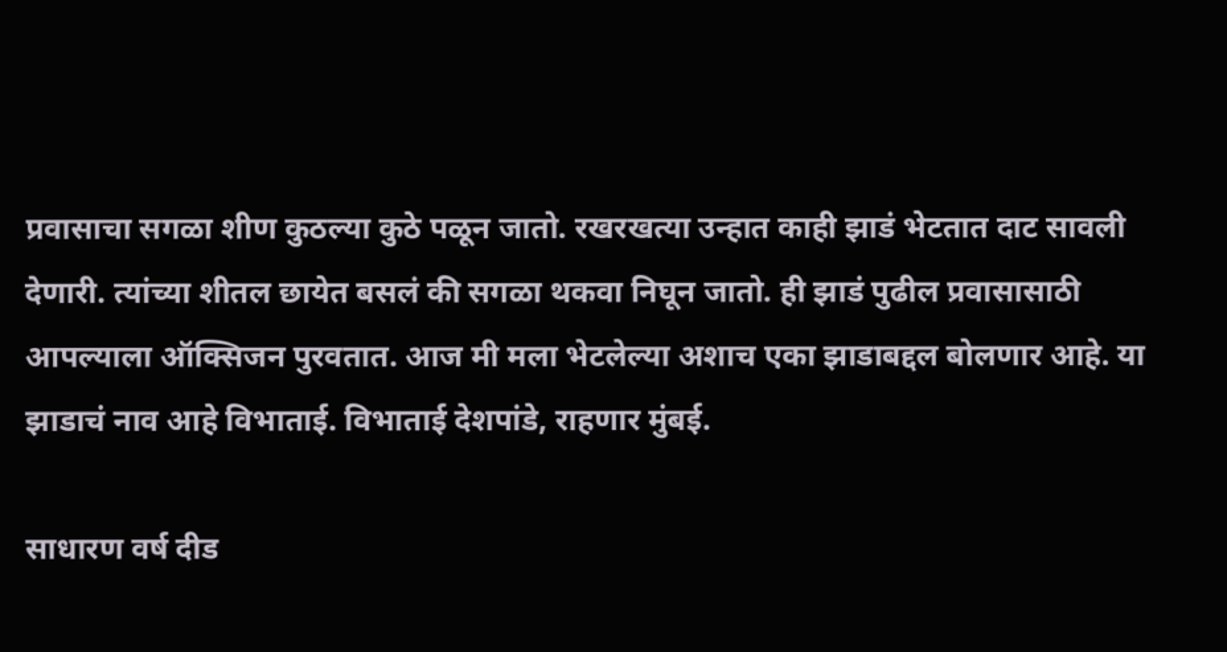प्रवासाचा सगळा शीण कुठल्या कुठे पळून जातो. रखरखत्या उन्हात काही झाडं भेटतात दाट सावली देणारी. त्यांच्या शीतल छायेत बसलं की सगळा थकवा निघून जातो. ही झाडं पुढील प्रवासासाठी आपल्याला ऑक्सिजन पुरवतात. आज मी मला भेटलेल्या अशाच एका झाडाबद्दल बोलणार आहे. या झाडाचं नाव आहे विभाताई. विभाताई देशपांडे, राहणार मुंबई.

साधारण वर्ष दीड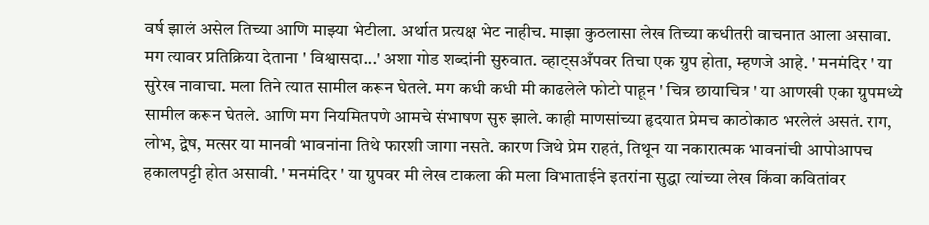वर्ष झालं असेल तिच्या आणि माझ्या भेटीला. अर्थात प्रत्यक्ष भेट नाहीच. माझा कुठलासा लेख तिच्या कधीतरी वाचनात आला असावा. मग त्यावर प्रतिक्रिया देताना ' विश्वासदा...' अशा गोड शब्दांनी सुरुवात. व्हाट्सअँपवर तिचा एक ग्रुप होता, म्हणजे आहे. ' मनमंदिर ' या सुरेख नावाचा. मला तिने त्यात सामील करून घेतले. मग कधी कधी मी काढलेले फोटो पाहून ' चित्र छायाचित्र ' या आणखी एका ग्रुपमध्ये सामील करून घेतले. आणि मग नियमितपणे आमचे संभाषण सुरु झाले. काही माणसांच्या हृदयात प्रेमच काठोकाठ भरलेलं असतं. राग, लोभ, द्वेष, मत्सर या मानवी भावनांना तिथे फारशी जागा नसते. कारण जिथे प्रेम राहतं, तिथून या नकारात्मक भावनांची आपोआपच हकालपट्टी होत असावी. ' मनमंदिर ' या ग्रुपवर मी लेख टाकला की मला विभाताईने इतरांना सुद्धा त्यांच्या लेख किंवा कवितांवर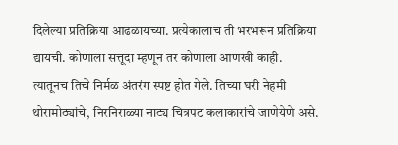दिलेल्या प्रतिक्रिया आढळायच्या. प्रत्येकालाच ती भरभरून प्रतिक्रिया द्यायची. कोणाला सत्तूदा म्हणून तर कोणाला आणखी काही. त्यातूनच तिचे निर्मळ अंतरंग स्पष्ट होत गेले. तिच्या घरी नेहमी थोरामोठ्यांचे, निरनिराळ्या नाट्य चित्रपट कलाकारांचे जाणेयेणे असे.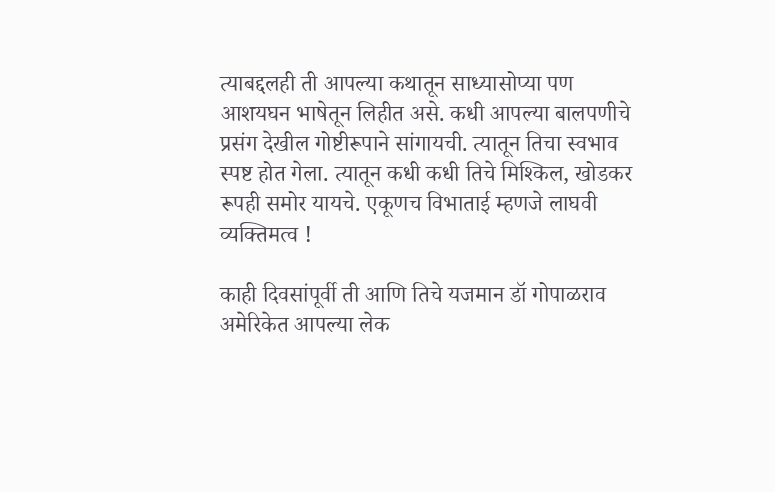त्याबद्दलही ती आपल्या कथातून साध्यासोप्या पण आशयघन भाषेतून लिहीत असे. कधी आपल्या बालपणीचे प्रसंग देखील गोष्टीरूपाने सांगायची. त्यातून तिचा स्वभाव स्पष्ट होत गेला. त्यातून कधी कधी तिचे मिश्किल, खोडकर रूपही समोर यायचे. एकूणच विभाताई म्हणजे लाघवी व्यक्तिमत्व !

काही दिवसांपूर्वी ती आणि तिचे यजमान डॉ गोपाळराव अमेरिकेत आपल्या लेक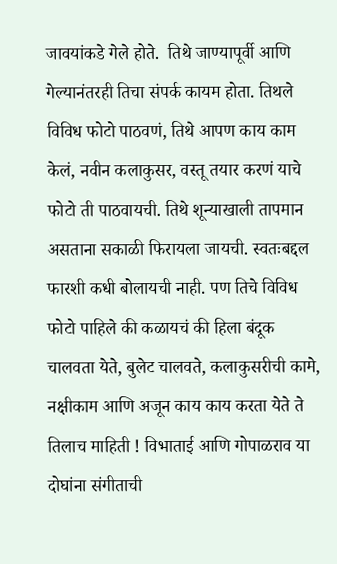जावयांकडे गेले होते.  तिथे जाण्यापूर्वी आणि गेल्यानंतरही तिचा संपर्क कायम होता. तिथले विविध फोटो पाठवणं, तिथे आपण काय काम केलं, नवीन कलाकुसर, वस्तू तयार करणं याचे फोटो ती पाठवायची. तिथे शून्याखाली तापमान असताना सकाळी फिरायला जायची. स्वतःबद्दल फारशी कधी बोलायची नाही. पण तिचे विविध फोटो पाहिले की कळायचं की हिला बंदूक चालवता येते, बुलेट चालवते, कलाकुसरीची कामे, नक्षीकाम आणि अजून काय काय करता येते ते तिलाच माहिती ! विभाताई आणि गोपाळराव या दोघांना संगीताची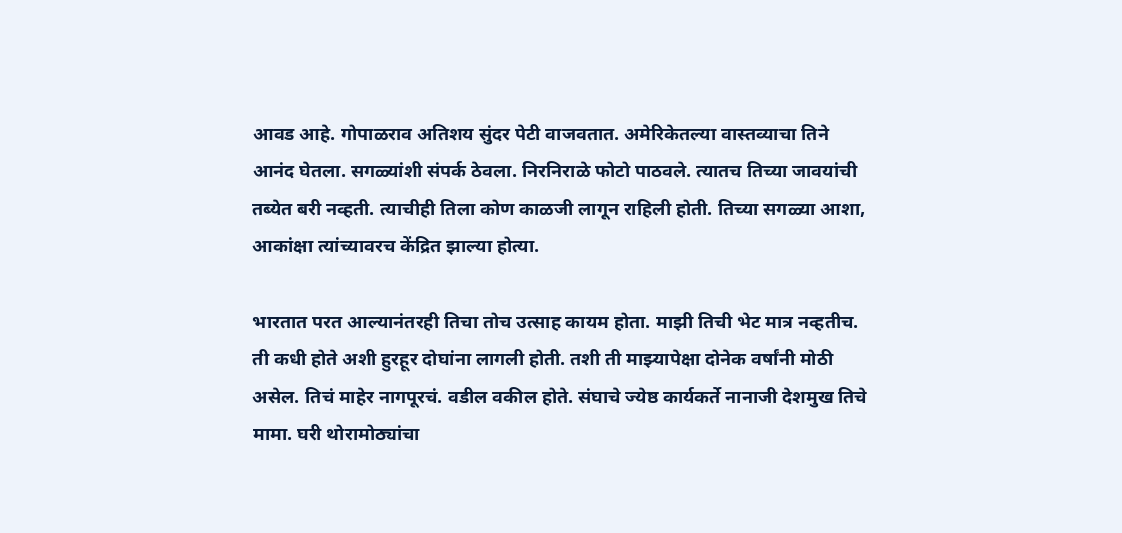आवड आहे. गोपाळराव अतिशय सुंदर पेटी वाजवतात. अमेरिकेतल्या वास्तव्याचा तिने आनंद घेतला. सगळ्यांशी संपर्क ठेवला. निरनिराळे फोटो पाठवले. त्यातच तिच्या जावयांची तब्येत बरी नव्हती. त्याचीही तिला कोण काळजी लागून राहिली होती. तिच्या सगळ्या आशा, आकांक्षा त्यांच्यावरच केंद्रित झाल्या होत्या.

भारतात परत आल्यानंतरही तिचा तोच उत्साह कायम होता. माझी तिची भेट मात्र नव्हतीच. ती कधी होते अशी हुरहूर दोघांना लागली होती. तशी ती माझ्यापेक्षा दोनेक वर्षांनी मोठी असेल. तिचं माहेर नागपूरचं. वडील वकील होते. संघाचे ज्येष्ठ कार्यकर्ते नानाजी देशमुख तिचे मामा. घरी थोरामोठ्यांचा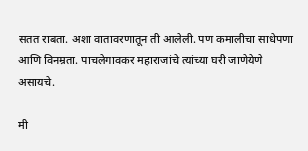सतत राबता. अशा वातावरणातून ती आलेली. पण कमालीचा साधेपणा आणि विनम्रता. पाचलेगावकर महाराजांचे त्यांच्या घरी जाणेयेणे असायचे.

मी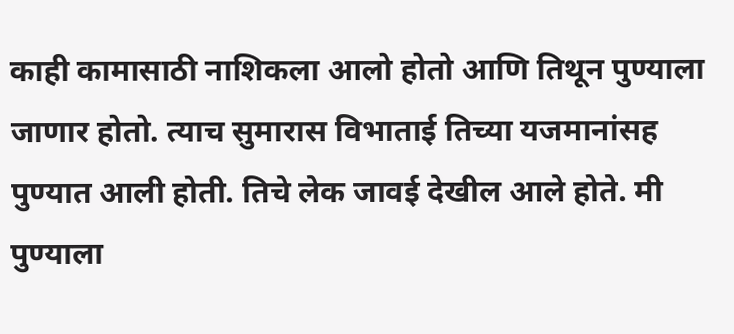काही कामासाठी नाशिकला आलो होतो आणि तिथून पुण्याला जाणार होतो. त्याच सुमारास विभाताई तिच्या यजमानांसह पुण्यात आली होती. तिचे लेक जावई देखील आले होते. मी पुण्याला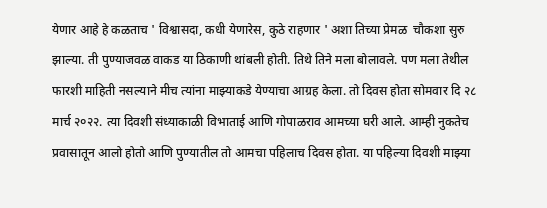येणार आहे हे कळताच ' विश्वासदा, कधी येणारेस, कुठे राहणार ' अशा तिच्या प्रेमळ  चौकशा सुरु झाल्या. ती पुण्याजवळ वाकड या ठिकाणी थांबली होती. तिथे तिने मला बोलावले. पण मला तेथील फारशी माहिती नसल्याने मीच त्यांना माझ्याकडे येण्याचा आग्रह केला. तो दिवस होता सोमवार दि २८ मार्च २०२२. त्या दिवशी संध्याकाळी विभाताई आणि गोपाळराव आमच्या घरी आले. आम्ही नुकतेच प्रवासातून आलो होतो आणि पुण्यातील तो आमचा पहिलाच दिवस होता. या पहिल्या दिवशी माझ्या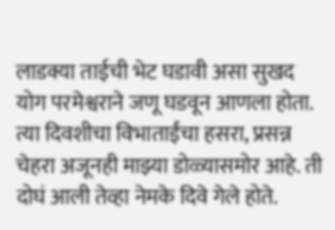लाडक्या ताईची भेट घडावी असा सुखद योग परमेश्वराने जणू घडवून आणला होता. त्या दिवशीचा विभाताईंचा हसरा, प्रसन्न चेहरा अजूनही माझ्या डोळ्यासमोर आहे. ती दोघं आली तेव्हा नेमके दिवे गेले होते.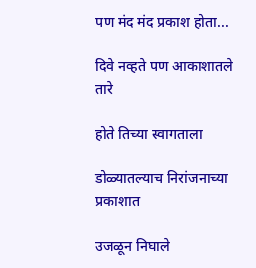पण मंद मंद प्रकाश होता...

दिवे नव्हते पण आकाशातले तारे

होते तिच्या स्वागताला

डोळ्यातल्याच निरांजनाच्या प्रकाशात

उजळून निघाले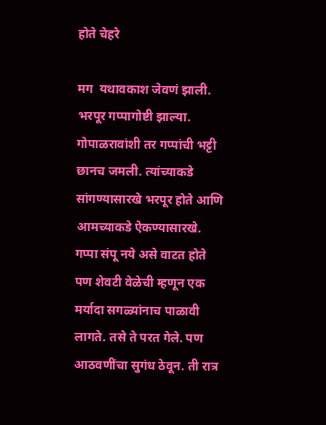होते चेहरे

मग  यथावकाश जेवणं झाली. भरपूर गप्पागोष्टी झाल्या. गोपाळरावांशी तर गप्पांची भट्टी छानच जमली. त्यांच्याकडे सांगण्यासारखे भरपूर होते आणि आमच्याकडे ऐकण्यासारखे. गप्पा संपू नये असे वाटत होते पण शेवटी वेळेची म्हणून एक मर्यादा सगळ्यांनाच पाळावी लागते. तसे ते परत गेले. पण आठवणींचा सुगंध ठेवून. ती रात्र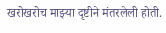खरोखरोच माझ्या दृष्टीने मंतरलेली होती.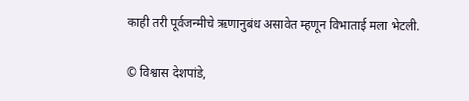काही तरी पूर्वजन्मीचे ऋणानुबंध असावेत म्हणून विभाताई मला भेटली.

© विश्वास देशपांडे,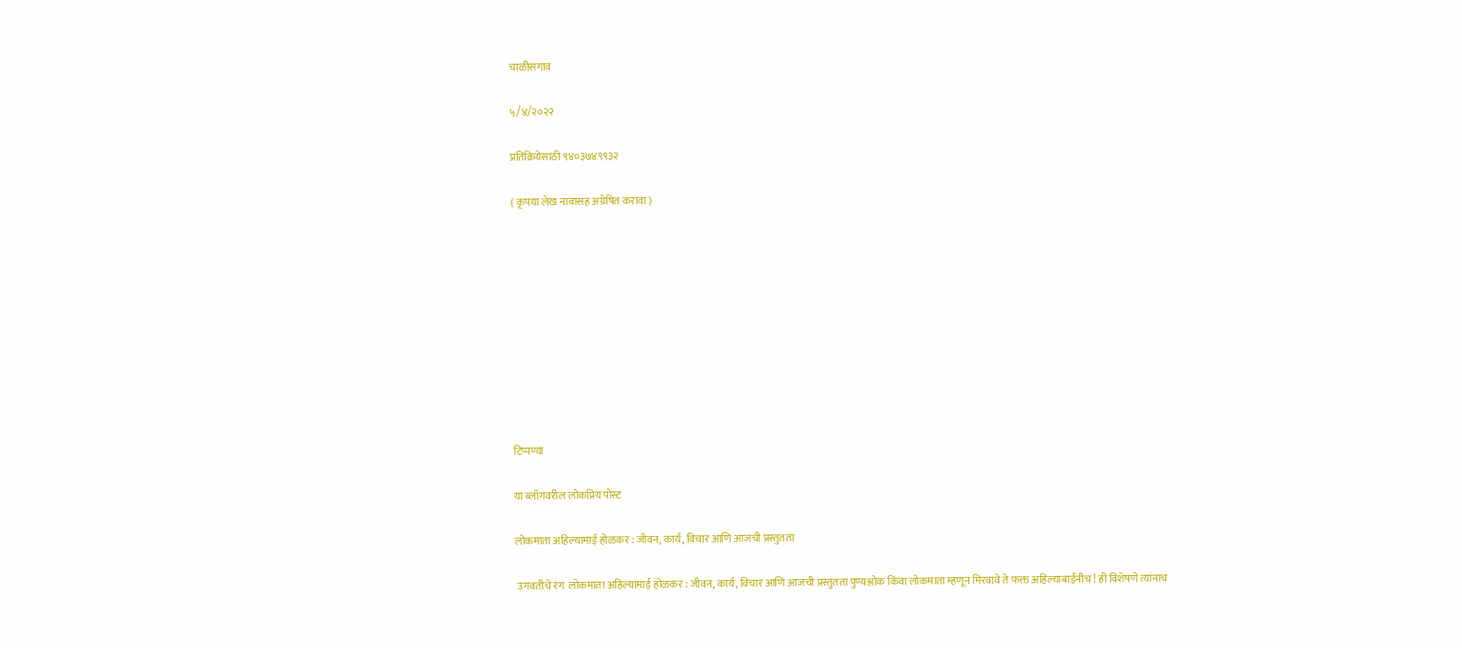चाळीसगाव

५/४/२०२२

प्रतिक्रियेसाठी ९४०३७४९९३२

( कृपया लेख नावासह अग्रेषित करावा )










टिप्पण्या

या ब्लॉगवरील लोकप्रिय पोस्ट

लोकमाता अहिल्यामाई होळकर : जीवन, कार्य, विचार आणि आजची प्रस्तुतता

 उगवतीचे रंग  लोकमाता अहिल्यामाई होळकर : जीवन, कार्य, विचार आणि आजची प्रस्तुतता पुण्यश्लोक किंवा लोकमाता म्हणून मिरवावे ते फक्त अहिल्याबाईंनीच ! ही विशेषणे त्यांनाच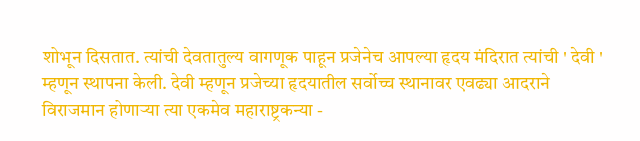शोभून दिसतात. त्यांची देवतातुल्य वागणूक पाहून प्रजेनेच आपल्या हृदय मंदिरात त्यांची ' देवी ' म्हणून स्थापना केली. देवी म्हणून प्रजेच्या हृदयातील सर्वोच्च स्थानावर एवढ्या आदराने विराजमान होणाऱ्या त्या एकमेव महाराष्ट्रकन्या -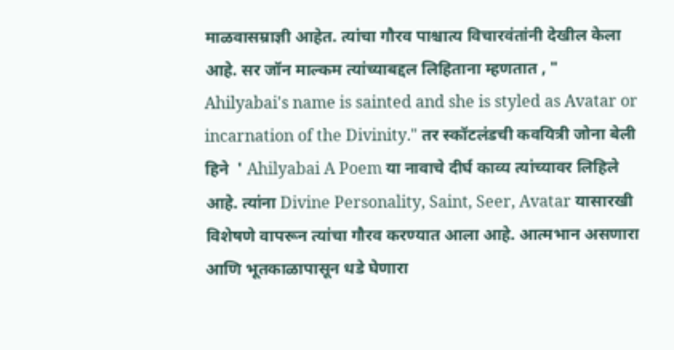माळवासम्राज्ञी आहेत. त्यांचा गौरव पाश्चात्य विचारवंतांनी देखील केला आहे. सर जॉन माल्कम त्यांच्याबद्दल लिहिताना म्हणतात , " Ahilyabai's name is sainted and she is styled as Avatar or incarnation of the Divinity." तर स्कॉटलंडची कवयित्री जोना बेली हिने  ' Ahilyabai A Poem या नावाचे दीर्घ काव्य त्यांच्यावर लिहिले आहे. त्यांना Divine Personality, Saint, Seer, Avatar यासारखी विशेषणे वापरून त्यांचा गौरव करण्यात आला आहे. आत्मभान असणारा आणि भूतकाळापासून धडे घेणारा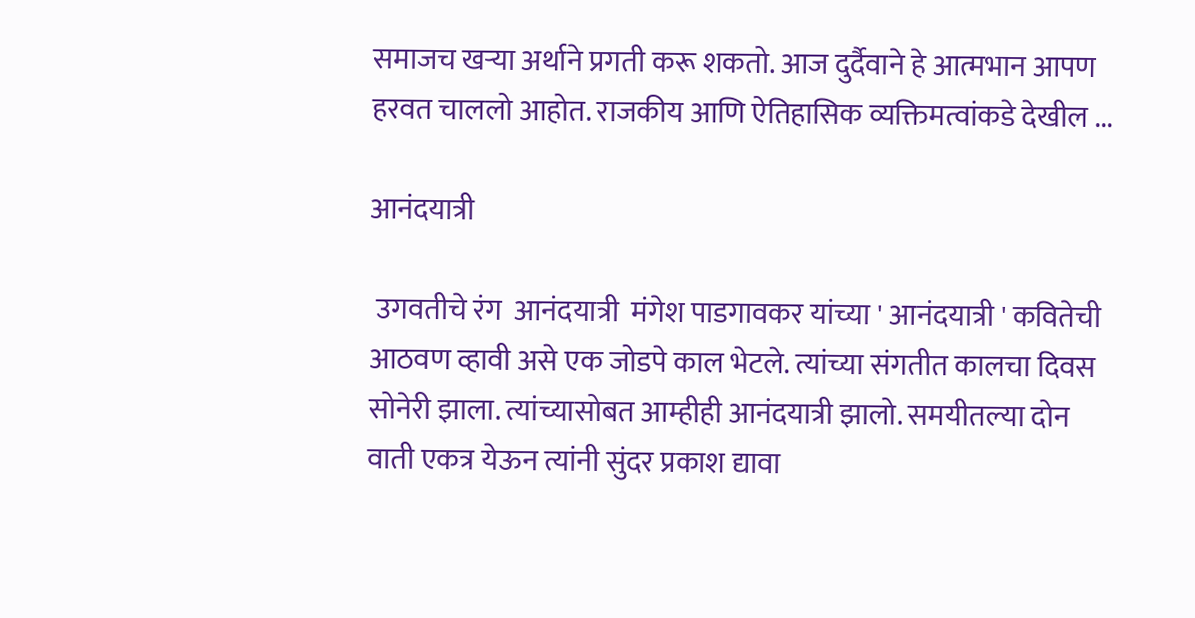समाजच खऱ्या अर्थाने प्रगती करू शकतो. आज दुर्दैवाने हे आत्मभान आपण हरवत चाललो आहोत. राजकीय आणि ऐतिहासिक व्यक्तिमत्वांकडे देखील ...

आनंदयात्री

 उगवतीचे रंग  आनंदयात्री  मंगेश पाडगावकर यांच्या ' आनंदयात्री ' कवितेची आठवण व्हावी असे एक जोडपे काल भेटले. त्यांच्या संगतीत कालचा दिवस सोनेरी झाला. त्यांच्यासोबत आम्हीही आनंदयात्री झालो. समयीतल्या दोन वाती एकत्र येऊन त्यांनी सुंदर प्रकाश द्यावा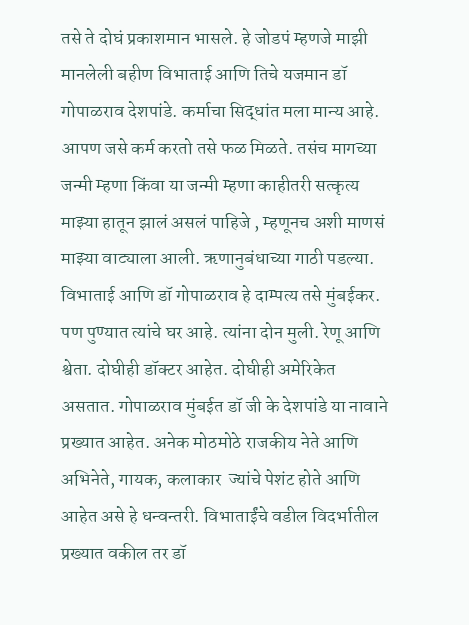तसे ते दोघं प्रकाशमान भासले. हे जोडपं म्हणजे माझी मानलेली बहीण विभाताई आणि तिचे यजमान डॉ गोपाळराव देशपांडे. कर्माचा सिद्धांत मला मान्य आहे. आपण जसे कर्म करतो तसे फळ मिळते. तसंच मागच्या जन्मी म्हणा किंवा या जन्मी म्हणा काहीतरी सत्कृत्य माझ्या हातून झालं असलं पाहिजे , म्हणूनच अशी माणसं माझ्या वाट्याला आली. ऋणानुबंधाच्या गाठी पडल्या.  विभाताई आणि डॉ गोपाळराव हे दाम्पत्य तसे मुंबईकर. पण पुण्यात त्यांचे घर आहे. त्यांना दोन मुली. रेणू आणि श्वेता. दोघीही डॉक्टर आहेत. दोघीही अमेरिकेत असतात. गोपाळराव मुंबईत डॉ जी के देशपांडे या नावाने प्रख्यात आहेत. अनेक मोठमोठे राजकीय नेते आणि अभिनेते, गायक, कलाकार  ज्यांचे पेशंट होते आणि आहेत असे हे धन्वन्तरी. विभाताईंचे वडील विदर्भातील प्रख्यात वकील तर डॉ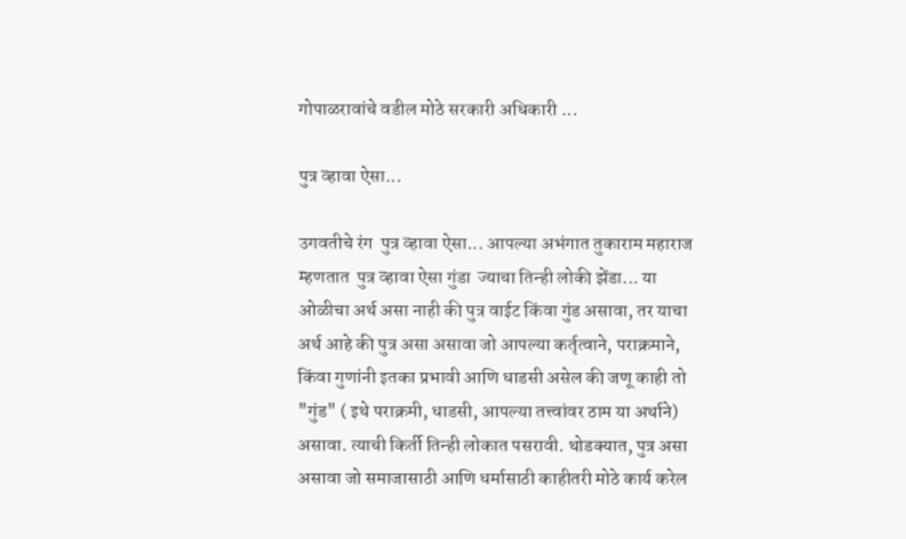गोपाळरावांचे वडील मोठे सरकारी अधिकारी ...

पुत्र व्हावा ऐसा...

उगवतीचे रंग  पुत्र व्हावा ऐसा... आपल्या अभंगात तुकाराम महाराज म्हणतात  पुत्र व्हावा ऐसा गुंडा  ज्याचा तिन्ही लोकी झेंडा... या ओळीचा अर्थ असा नाही की पुत्र वाईट किंवा गुंड असावा, तर याचा अर्थ आहे की पुत्र असा असावा जो आपल्या कर्तृत्वाने, पराक्रमाने, किंवा गुणांनी इतका प्रभावी आणि धाडसी असेल की जणू काही तो "गुंड" ( इथे पराक्रमी, धाडसी, आपल्या तत्त्वांवर ठाम या अर्थाने) असावा. त्याची किर्ती तिन्ही लोकात पसरावी. थोडक्यात, पुत्र असा असावा जो समाजासाठी आणि धर्मासाठी काहीतरी मोठे कार्य करेल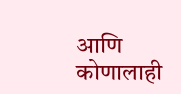आणि कोणालाही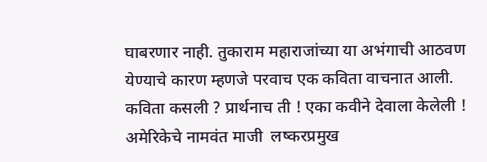घाबरणार नाही. तुकाराम महाराजांच्या या अभंगाची आठवण येण्याचे कारण म्हणजे परवाच एक कविता वाचनात आली. कविता कसली ? प्रार्थनाच ती ! एका कवीने देवाला केलेली ! अमेरिकेचे नामवंत माजी  लष्करप्रमुख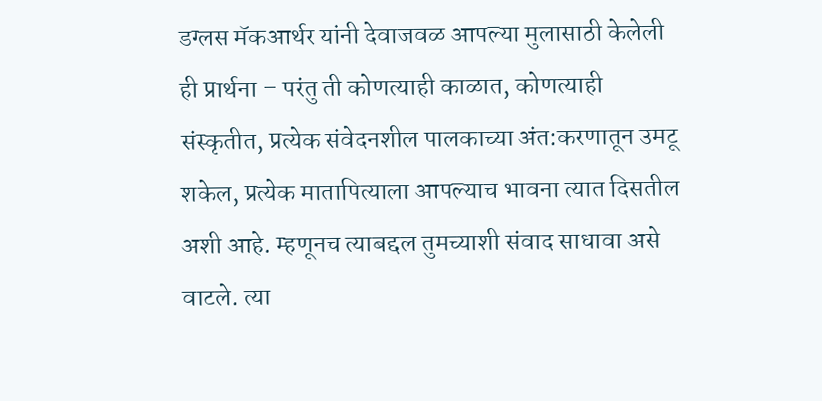डग्लस मॅकआर्थर यांनी देवाजवळ आपल्या मुलासाठी केलेली ही प्रार्थना – परंतु ती कोणत्याही काळात, कोणत्याही संस्कृतीत, प्रत्येक संवेदनशील पालकाच्या अंत:करणातून उमटू शकेल, प्रत्येक मातापित्याला आपल्याच भावना त्यात दिसतील अशी आहे. म्हणूनच त्याबद्दल तुमच्याशी संवाद साधावा असे वाटले. त्या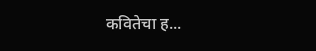कवितेचा ह...